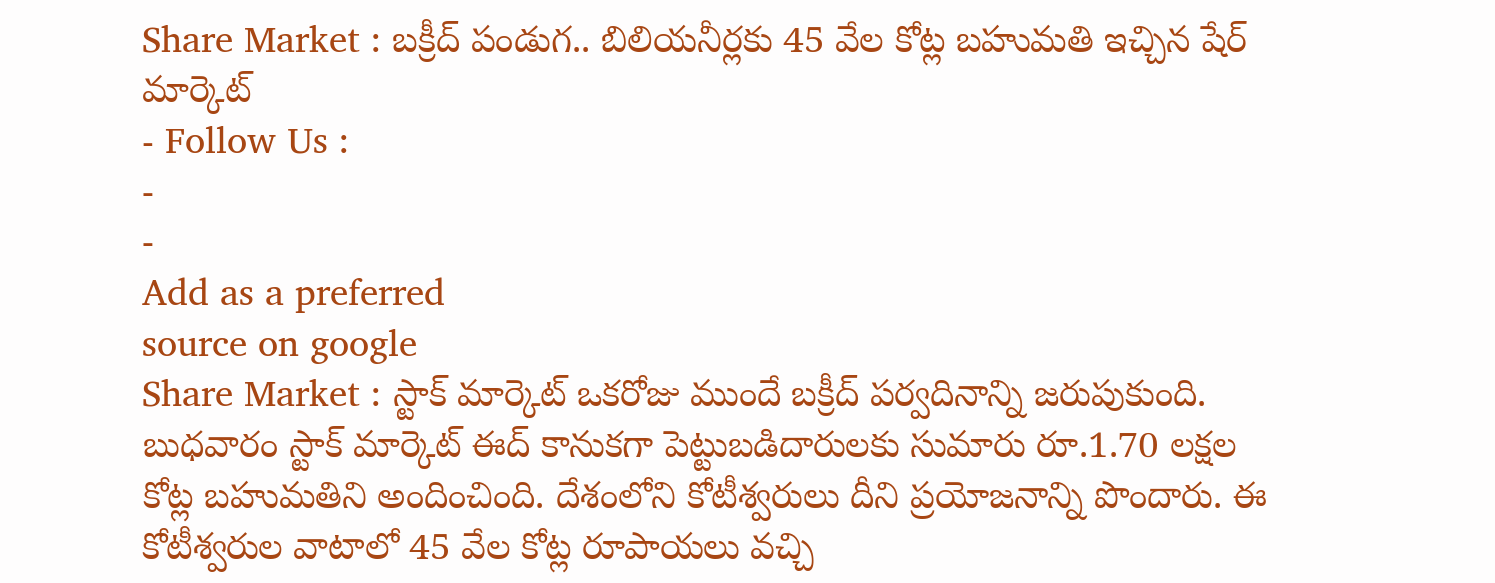Share Market : బక్రీద్ పండుగ.. బిలియనీర్లకు 45 వేల కోట్ల బహుమతి ఇచ్చిన షేర్ మార్కెట్
- Follow Us :
-
-
Add as a preferred
source on google
Share Market : స్టాక్ మార్కెట్ ఒకరోజు ముందే బక్రీద్ పర్వదినాన్ని జరుపుకుంది. బుధవారం స్టాక్ మార్కెట్ ఈద్ కానుకగా పెట్టుబడిదారులకు సుమారు రూ.1.70 లక్షల కోట్ల బహుమతిని అందించింది. దేశంలోని కోటీశ్వరులు దీని ప్రయోజనాన్ని పొందారు. ఈ కోటీశ్వరుల వాటాలో 45 వేల కోట్ల రూపాయలు వచ్చి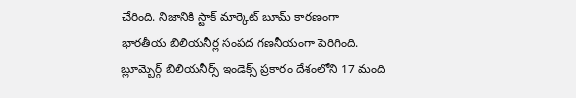చేరింది. నిజానికి స్టాక్ మార్కెట్ బూమ్ కారణంగా భారతీయ బిలియనీర్ల సంపద గణనీయంగా పెరిగింది. బ్లూమ్బెర్గ్ బిలియనీర్స్ ఇండెక్స్ ప్రకారం దేశంలోని 17 మంది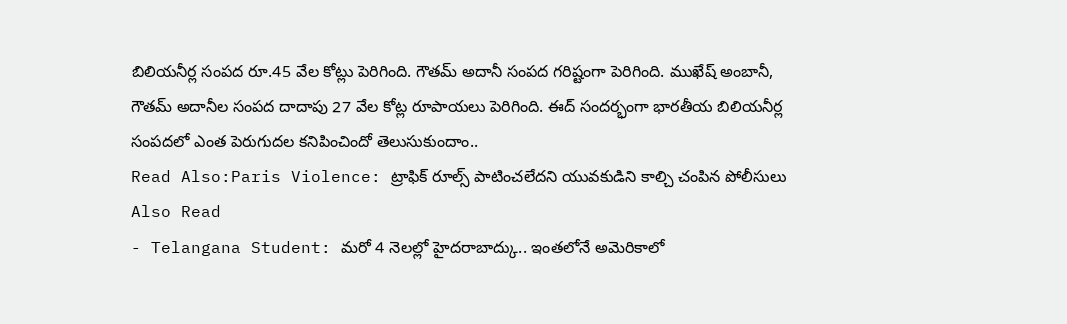బిలియనీర్ల సంపద రూ.45 వేల కోట్లు పెరిగింది. గౌతమ్ అదానీ సంపద గరిష్టంగా పెరిగింది. ముఖేష్ అంబానీ, గౌతమ్ అదానీల సంపద దాదాపు 27 వేల కోట్ల రూపాయలు పెరిగింది. ఈద్ సందర్భంగా భారతీయ బిలియనీర్ల సంపదలో ఎంత పెరుగుదల కనిపించిందో తెలుసుకుందాం..
Read Also:Paris Violence: ట్రాఫిక్ రూల్స్ పాటించలేదని యువకుడిని కాల్చి చంపిన పోలీసులు
Also Read
- Telangana Student: మరో 4 నెలల్లో హైదరాబాద్కు.. ఇంతలోనే అమెరికాలో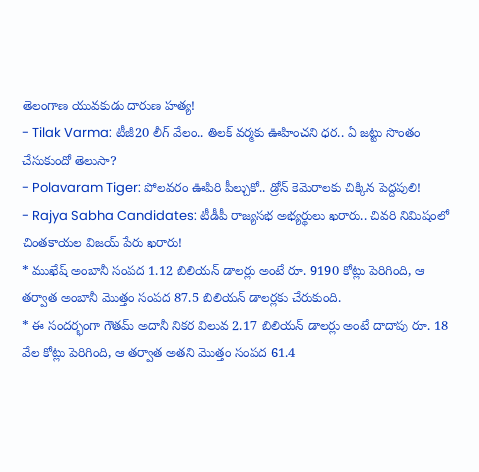తెలంగాణ యువకుడు దారుణ హత్య!
- Tilak Varma: టీజీ20 లీగ్ వేలం.. తిలక్ వర్మకు ఊహించని ధర.. ఏ జట్టు సొంతం చేసుకుందో తెలుసా?
- Polavaram Tiger: పోలవరం ఊపిరి పీల్చుకో.. డ్రోన్ కెమెరాలకు చిక్కిన పెద్దపులి!
- Rajya Sabha Candidates: టీడీపీ రాజ్యసభ అభ్యర్థులు ఖరారు.. చివరి నిమిషంలో చింతకాయల విజయ్ పేరు ఖరారు!
* ముఖేష్ అంబానీ సంపద 1.12 బిలియన్ డాలర్లు అంటే రూ. 9190 కోట్లు పెరిగింది, ఆ తర్వాత అంబానీ మొత్తం సంపద 87.5 బిలియన్ డాలర్లకు చేరుకుంది.
* ఈ సందర్భంగా గౌతమ్ అదానీ నికర విలువ 2.17 బిలియన్ డాలర్లు అంటే దాదాపు రూ. 18 వేల కోట్లు పెరిగింది, ఆ తర్వాత అతని మొత్తం సంపద 61.4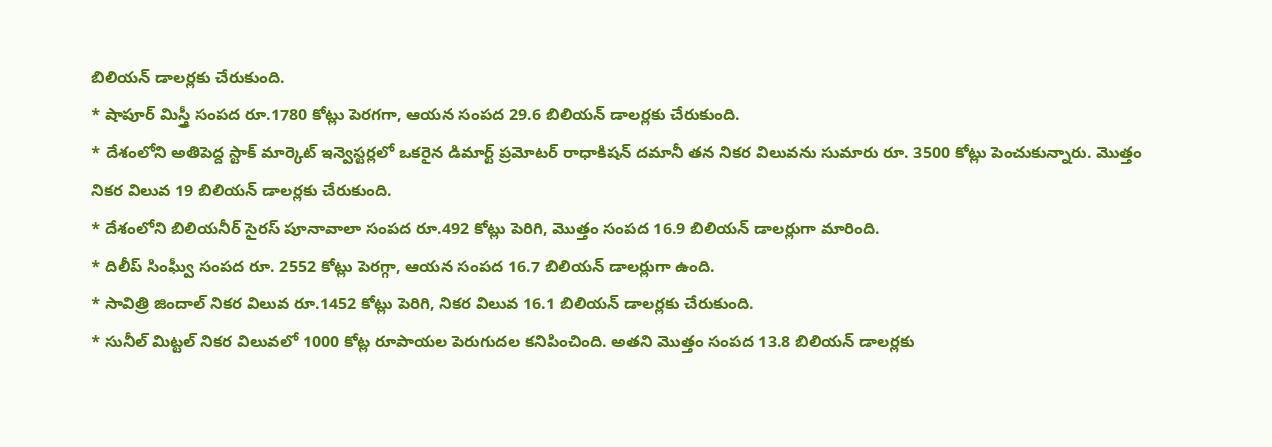బిలియన్ డాలర్లకు చేరుకుంది.
* షాపూర్ మిస్త్రీ సంపద రూ.1780 కోట్లు పెరగగా, ఆయన సంపద 29.6 బిలియన్ డాలర్లకు చేరుకుంది.
* దేశంలోని అతిపెద్ద స్టాక్ మార్కెట్ ఇన్వెస్టర్లలో ఒకరైన డిమార్ట్ ప్రమోటర్ రాధాకిషన్ దమానీ తన నికర విలువను సుమారు రూ. 3500 కోట్లు పెంచుకున్నారు. మొత్తం నికర విలువ 19 బిలియన్ డాలర్లకు చేరుకుంది.
* దేశంలోని బిలియనీర్ సైరస్ పూనావాలా సంపద రూ.492 కోట్లు పెరిగి, మొత్తం సంపద 16.9 బిలియన్ డాలర్లుగా మారింది.
* దిలీప్ సింఘ్వీ సంపద రూ. 2552 కోట్లు పెరగ్గా, ఆయన సంపద 16.7 బిలియన్ డాలర్లుగా ఉంది.
* సావిత్రి జిందాల్ నికర విలువ రూ.1452 కోట్లు పెరిగి, నికర విలువ 16.1 బిలియన్ డాలర్లకు చేరుకుంది.
* సునీల్ మిట్టల్ నికర విలువలో 1000 కోట్ల రూపాయల పెరుగుదల కనిపించింది. అతని మొత్తం సంపద 13.8 బిలియన్ డాలర్లకు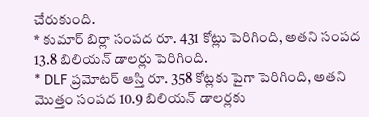చేరుకుంది.
* కుమార్ బిర్లా సంపద రూ. 431 కోట్లు పెరిగింది, అతని సంపద 13.8 బిలియన్ డాలర్లు పెరిగింది.
* DLF ప్రమోటర్ ఆస్తి రూ. 358 కోట్లకు పైగా పెరిగింది, అతని మొత్తం సంపద 10.9 బిలియన్ డాలర్లకు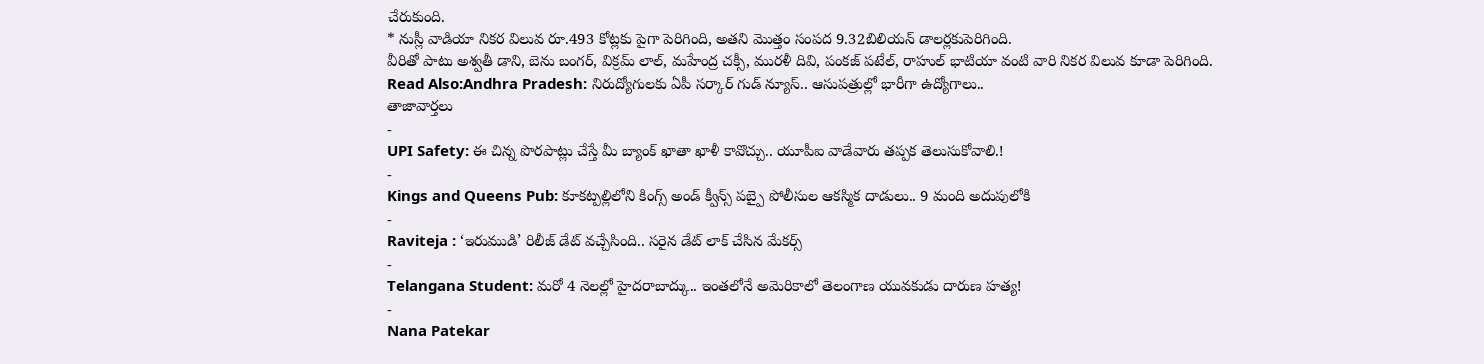చేరుకుంది.
* నుస్లీ వాడియా నికర విలువ రూ.493 కోట్లకు పైగా పెరిగింది, అతని మొత్తం సంపద 9.32బిలియన్ డాలర్లకుపెరిగింది.
వీరితో పాటు అశ్వతీ డాని, బెను బంగర్, విక్రమ్ లాల్, మహేంద్ర చక్సీ, మురళీ దివి, పంకజ్ పటేల్, రాహుల్ భాటియా వంటి వారి నికర విలువ కూడా పెరిగింది.
Read Also:Andhra Pradesh: నిరుద్యోగులకు ఏపీ సర్కార్ గుడ్ న్యూస్.. ఆసుపత్రుల్లో భారీగా ఉద్యోగాలు..
తాజావార్తలు
-
UPI Safety: ఈ చిన్న పొరపాట్లు చేస్తే మీ బ్యాంక్ ఖాతా ఖాళీ కావొచ్చు.. యూపీఐ వాడేవారు తప్పక తెలుసుకోవాలి.!
-
Kings and Queens Pub: కూకట్పల్లిలోని కింగ్స్ అండ్ క్వీన్స్ పబ్పై పోలీసుల ఆకస్మిక దాడులు.. 9 మంది అదుపులోకి
-
Raviteja : ‘ఇరుముడి’ రిలీజ్ డేట్ వచ్చేసింది.. సరైన డేట్ లాక్ చేసిన మేకర్స్
-
Telangana Student: మరో 4 నెలల్లో హైదరాబాద్కు.. ఇంతలోనే అమెరికాలో తెలంగాణ యువకుడు దారుణ హత్య!
-
Nana Patekar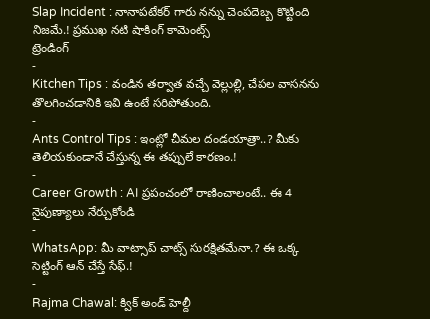Slap Incident : నానాపటేకర్ గారు నన్ను చెంపదెబ్బ కొట్టింది నిజమే.! ప్రముఖ నటి షాకింగ్ కామెంట్స్
ట్రెండింగ్
-
Kitchen Tips : వండిన తర్వాత వచ్చే వెల్లుల్లి, చేపల వాసనను తొలగించడానికి ఇవి ఉంటే సరిపోతుంది.
-
Ants Control Tips : ఇంట్లో చీమల దండయాత్రా..? మీకు తెలియకుండానే చేస్తున్న ఈ తప్పులే కారణం.!
-
Career Growth : AI ప్రపంచంలో రాణించాలంటే.. ఈ 4 నైపుణ్యాలు నేర్చుకోండి
-
WhatsApp: మీ వాట్సాప్ చాట్స్ సురక్షితమేనా.? ఈ ఒక్క సెట్టింగ్ ఆన్ చేస్తే సేఫ్.!
-
Rajma Chawal: క్విక్ అండ్ హెల్దీ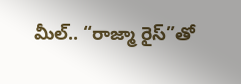మీల్.. “రాజ్మా రైస్”తో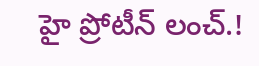హై ప్రోటీన్ లంచ్.!